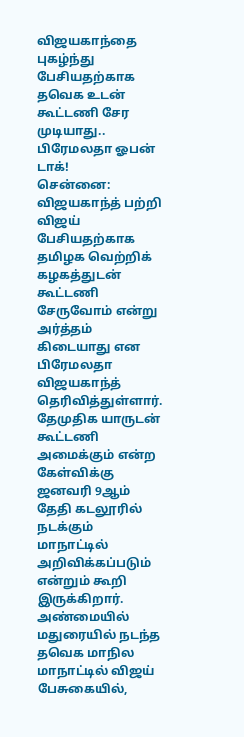விஜயகாந்தை புகழ்ந்து பேசியதற்காக தவெக உடன் கூட்டணி சேர முடியாது.. பிரேமலதா ஓபன் டாக்!
சென்னை: விஜயகாந்த் பற்றி விஜய் பேசியதற்காக தமிழக வெற்றிக் கழகத்துடன் கூட்டணி சேருவோம் என்று அர்த்தம் கிடையாது என பிரேமலதா விஜயகாந்த் தெரிவித்துள்ளார். தேமுதிக யாருடன் கூட்டணி அமைக்கும் என்ற கேள்விக்கு ஜனவரி 9ஆம் தேதி கடலூரில் நடக்கும் மாநாட்டில் அறிவிக்கப்படும் என்றும் கூறி இருக்கிறார்.
அண்மையில் மதுரையில் நடந்த தவெக மாநில மாநாட்டில் விஜய் பேசுகையில்,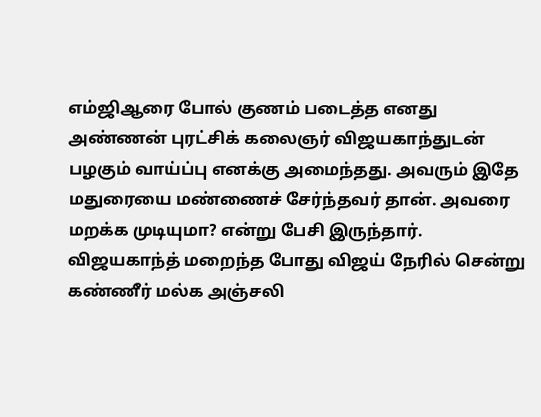எம்ஜிஆரை போல் குணம் படைத்த எனது அண்ணன் புரட்சிக் கலைஞர் விஜயகாந்துடன் பழகும் வாய்ப்பு எனக்கு அமைந்தது. அவரும் இதே மதுரையை மண்ணைச் சேர்ந்தவர் தான். அவரை மறக்க முடியுமா? என்று பேசி இருந்தார். விஜயகாந்த் மறைந்த போது விஜய் நேரில் சென்று கண்ணீர் மல்க அஞ்சலி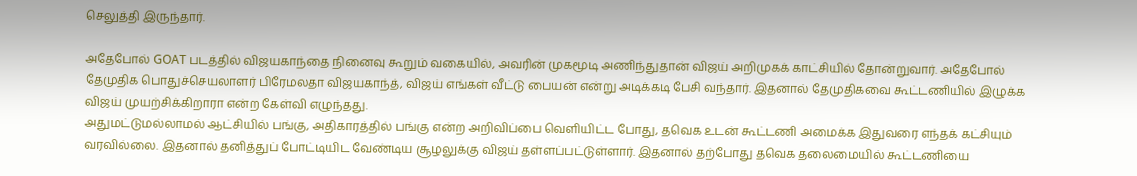செலுத்தி இருந்தார்.

அதேபோல் GOAT படத்தில் விஜயகாந்தை நினைவு கூறும் வகையில், அவரின் முகமூடி அணிந்துதான் விஜய் அறிமுகக் காட்சியில் தோன்றுவார். அதேபோல் தேமுதிக பொதுச்செயலாளர் பிரேமலதா விஜயகாந்த், விஜய் எங்கள் வீட்டு பையன் என்று அடிக்கடி பேசி வந்தார். இதனால் தேமுதிகவை கூட்டணியில் இழுக்க விஜய் முயற்சிக்கிறாரா என்ற கேள்வி எழுந்தது.
அதுமட்டுமல்லாமல் ஆட்சியில் பங்கு, அதிகாரத்தில் பங்கு என்ற அறிவிப்பை வெளியிட்ட போது, தவெக உடன் கூட்டணி அமைக்க இதுவரை எந்தக் கட்சியும் வரவில்லை. இதனால் தனித்துப் போட்டியிட வேண்டிய சூழலுக்கு விஜய் தள்ளப்பட்டுள்ளார். இதனால் தற்போது தவெக தலைமையில் கூட்டணியை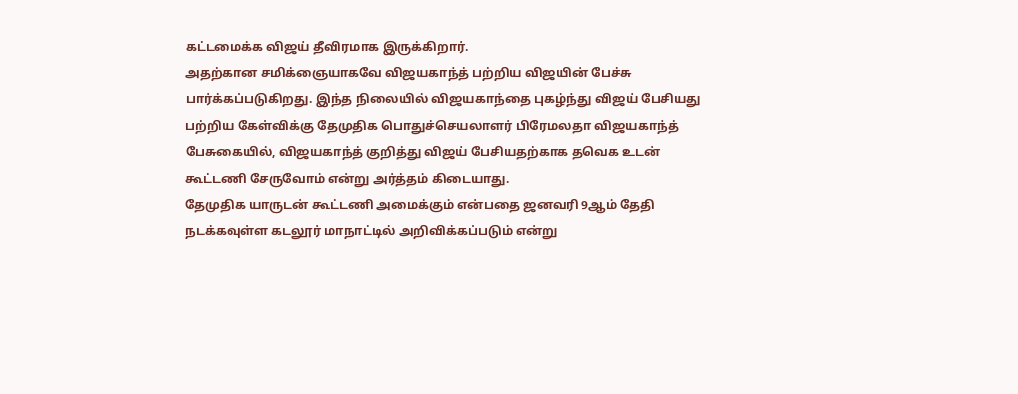கட்டமைக்க விஜய் தீவிரமாக இருக்கிறார்.
அதற்கான சமிக்ஞையாகவே விஜயகாந்த் பற்றிய விஜயின் பேச்சு பார்க்கப்படுகிறது. இந்த நிலையில் விஜயகாந்தை புகழ்ந்து விஜய் பேசியது பற்றிய கேள்விக்கு தேமுதிக பொதுச்செயலாளர் பிரேமலதா விஜயகாந்த் பேசுகையில், விஜயகாந்த் குறித்து விஜய் பேசியதற்காக தவெக உடன் கூட்டணி சேருவோம் என்று அர்த்தம் கிடையாது.
தேமுதிக யாருடன் கூட்டணி அமைக்கும் என்பதை ஜனவரி 9ஆம் தேதி நடக்கவுள்ள கடலூர் மாநாட்டில் அறிவிக்கப்படும் என்று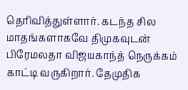தெரிவித்துள்ளார். கடந்த சில மாதங்களாகவே திமுகவுடன் பிரேமலதா விஜயகாந்த் நெருக்கம் காட்டி வருகிறார். தேமுதிக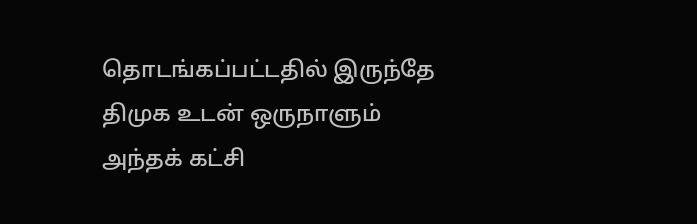தொடங்கப்பட்டதில் இருந்தே திமுக உடன் ஒருநாளும் அந்தக் கட்சி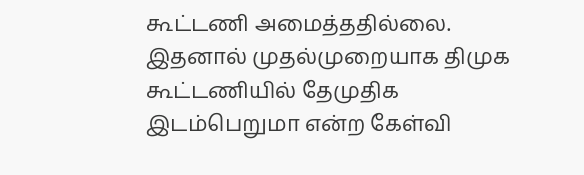கூட்டணி அமைத்ததில்லை. இதனால் முதல்முறையாக திமுக கூட்டணியில் தேமுதிக இடம்பெறுமா என்ற கேள்வி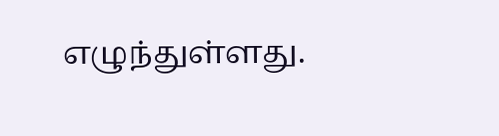எழுந்துள்ளது.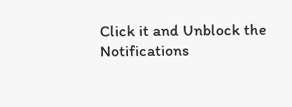Click it and Unblock the Notifications